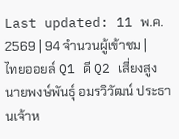Last updated: 11 พ.ค. 2569 | 94 จำนวนผู้เข้าชม |
ไทยออยล์ Q1 ดี Q2 เสี่ยงสูง
นายพงษ์พันธุ์ อมรวิวัฒน์ ประธานเจ้าห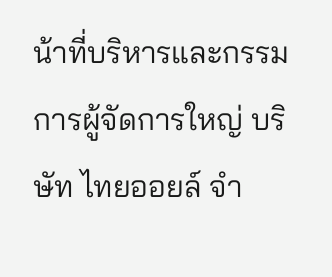น้าที่บริหารและกรรมการผู้จัดการใหญ่ บริษัท ไทยออยล์ จำ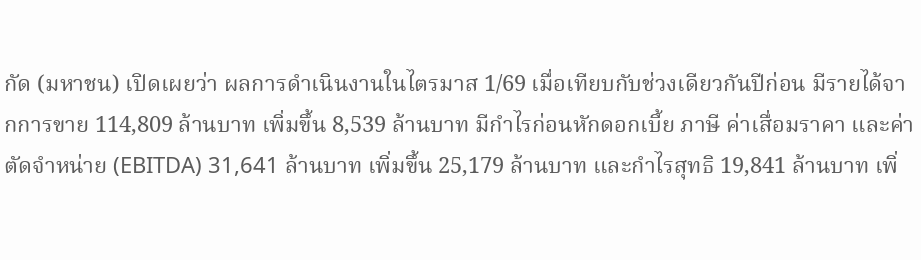กัด (มหาชน) เปิดเผยว่า ผลการดำเนินงานในไตรมาส 1/69 เมื่อเทียบกับช่วงเดียวกันปีก่อน มีรายได้จากการขาย 114,809 ล้านบาท เพิ่มขึ้น 8,539 ล้านบาท มีกำไรก่อนหักดอกเบี้ย ภาษี ค่าเสื่อมราคา และค่าตัดจำหน่าย (EBITDA) 31,641 ล้านบาท เพิ่มขึ้น 25,179 ล้านบาท และกำไรสุทธิ 19,841 ล้านบาท เพิ่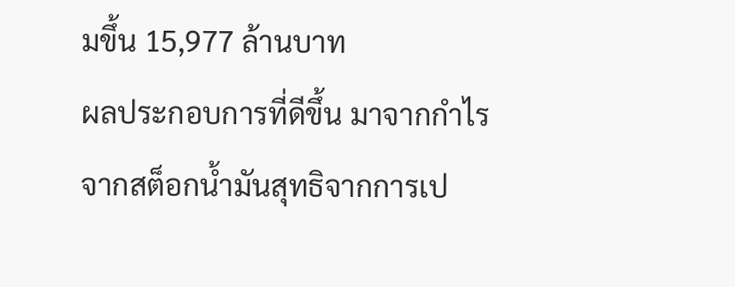มขึ้น 15,977 ล้านบาท
ผลประกอบการที่ดีขึ้น มาจากกำไรจากสต็อกนํ้ามันสุทธิจากการเป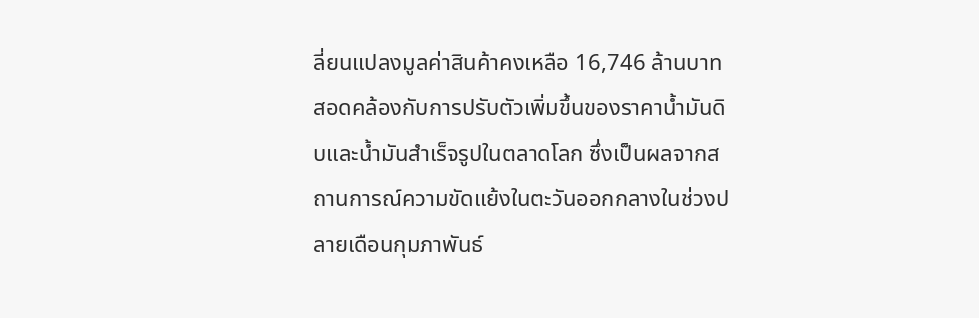ลี่ยนแปลงมูลค่าสินค้าคงเหลือ 16,746 ล้านบาท สอดคล้องกับการปรับตัวเพิ่มขึ้นของราคานํ้ามันดิบและน้ำมันสําเร็จรูปในตลาดโลก ซึ่งเป็นผลจากสถานการณ์ความขัดแย้งในตะวันออกกลางในช่วงปลายเดือนกุมภาพันธ์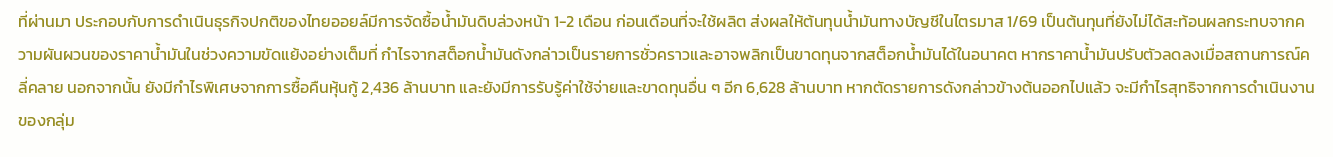ที่ผ่านมา ประกอบกับการดำเนินธุรกิจปกติของไทยออยล์มีการจัดซื้อน้ำมันดิบล่วงหน้า 1-2 เดือน ก่อนเดือนที่จะใช้ผลิต ส่งผลให้ต้นทุนน้ำมันทางบัญชีในไตรมาส 1/69 เป็นต้นทุนที่ยังไม่ได้สะท้อนผลกระทบจากความผันผวนของราคาน้ำมันในช่วงความขัดแย้งอย่างเต็มที่ กำไรจากสต็อกน้ำมันดังกล่าวเป็นรายการชั่วคราวและอาจพลิกเป็นขาดทุนจากสต็อกน้ำมันได้ในอนาคต หากราคาน้ำมันปรับตัวลดลงเมื่อสถานการณ์คลี่คลาย นอกจากนั้น ยังมีกําไรพิเศษจากการซื้อคืนหุ้นกู้ 2,436 ล้านบาท และยังมีการรับรู้ค่าใช้จ่ายและขาดทุนอื่น ๆ อีก 6,628 ล้านบาท หากตัดรายการดังกล่าวข้างต้นออกไปแล้ว จะมีกำไรสุทธิจากการดำเนินงานของกลุ่ม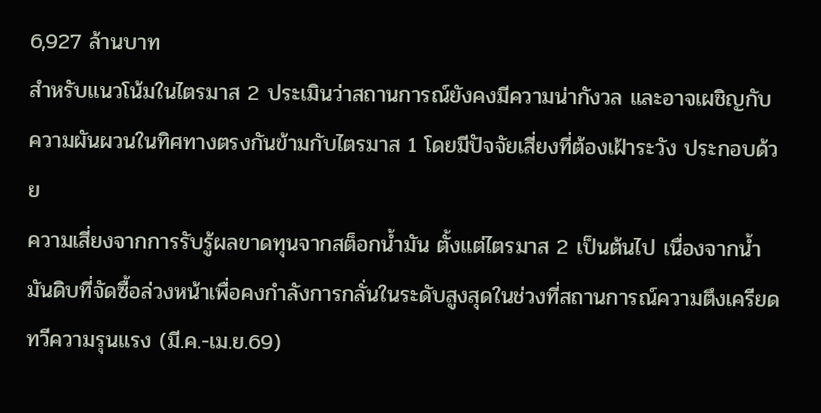6,927 ล้านบาท
สำหรับแนวโน้มในไตรมาส 2 ประเมินว่าสถานการณ์ยังคงมีความน่ากังวล และอาจเผชิญกับความผันผวนในทิศทางตรงกันข้ามกับไตรมาส 1 โดยมีปัจจัยเสี่ยงที่ต้องเฝ้าระวัง ประกอบด้วย
ความเสี่ยงจากการรับรู้ผลขาดทุนจากสต็อกน้ำมัน ตั้งแต่ไตรมาส 2 เป็นต้นไป เนื่องจากน้ำมันดิบที่จัดซื้อล่วงหน้าเพื่อคงกำลังการกลั่นในระดับสูงสุดในช่วงที่สถานการณ์ความตึงเครียดทวีความรุนแรง (มี.ค.-เม.ย.69)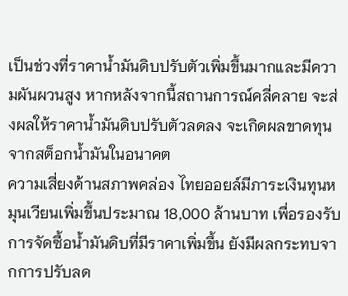เป็นช่วงที่ราคาน้ำมันดิบปรับตัวเพิ่มขึ้นมากและมีความผันผวนสูง หากหลังจากนี้สถานการณ์คลี่คลาย จะส่งผลให้ราคาน้ำมันดิบปรับตัวลดลง จะเกิดผลขาดทุนจากสต็อกน้ำมันในอนาคต
ความเสี่ยงด้านสภาพคล่อง ไทยออยล์มีภาระเงินทุนหมุนเวียนเพิ่มขึ้นประมาณ 18,000 ล้านบาท เพื่อรองรับการจัดซื้อน้ำมันดิบที่มีราคาเพิ่มขึ้น ยังมีผลกระทบจากการปรับลด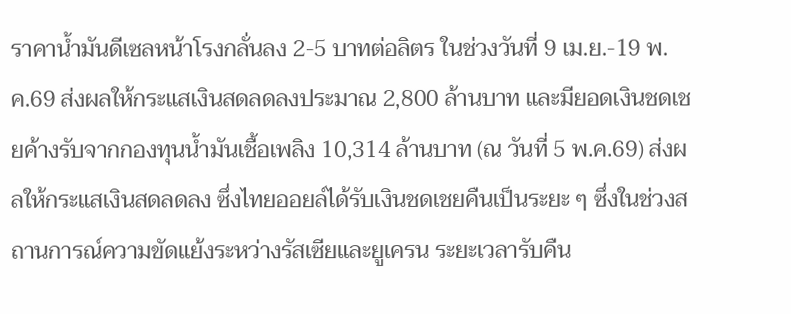ราคาน้ำมันดีเซลหน้าโรงกลั่นลง 2-5 บาทต่อลิตร ในช่วงวันที่ 9 เม.ย.-19 พ.ค.69 ส่งผลให้กระแสเงินสดลดลงประมาณ 2,800 ล้านบาท และมียอดเงินชดเชยค้างรับจากกองทุนน้ำมันเชื้อเพลิง 10,314 ล้านบาท (ณ วันที่ 5 พ.ค.69) ส่งผลให้กระแสเงินสดลดลง ซึ่งไทยออยล์ได้รับเงินชดเชยคืนเป็นระยะ ๆ ซึ่งในช่วงสถานการณ์ความขัดแย้งระหว่างรัสเซียและยูเครน ระยะเวลารับคืน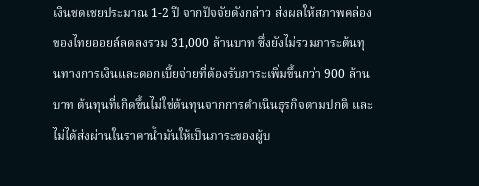เงินชดเชยประมาณ 1-2 ปี จากปัจจัยดังกล่าว ส่งผลให้สภาพคล่องของไทยออยล์ลดลงรวม 31,000 ล้านบาท ซึ่งยังไม่รวมภาระต้นทุนทางการเงินและดอกเบี้ยจ่ายที่ต้องรับภาระเพิ่มขึ้นกว่า 900 ล้านบาท ต้นทุนที่เกิดขึ้นไม่ใช่ต้นทุนจากการดำเนินธุรกิจตามปกติ และไม่ได้ส่งผ่านในราคาน้ำมันให้เป็นภาระของผู้บ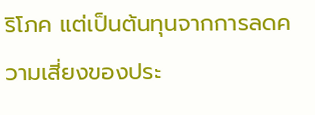ริโภค แต่เป็นต้นทุนจากการลดความเสี่ยงของประ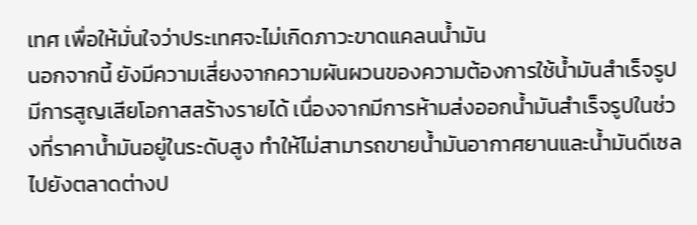เทศ เพื่อให้มั่นใจว่าประเทศจะไม่เกิดภาวะขาดแคลนน้ำมัน
นอกจากนี้ ยังมีความเสี่ยงจากความผันผวนของความต้องการใช้น้ำมันสำเร็จรูป มีการสูญเสียโอกาสสร้างรายได้ เนื่องจากมีการห้ามส่งออกน้ำมันสำเร็จรูปในช่วงที่ราคาน้ำมันอยู่ในระดับสูง ทำให้ไม่สามารถขายน้ำมันอากาศยานและน้ำมันดีเซลไปยังตลาดต่างป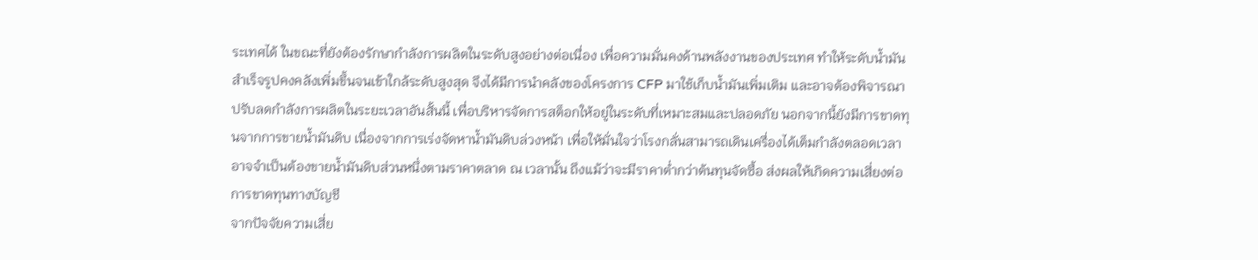ระเทศได้ ในขณะที่ยังต้องรักษากำลังการผลิตในระดับสูงอย่างต่อเนื่อง เพื่อความมั่นคงด้านพลังงานของประเทศ ทำให้ระดับน้ำมันสำเร็จรูปคงคลังเพิ่มขึ้นจนเข้าใกล้ระดับสูงสุด จึงได้มีการนำคลังของโครงการ CFP มาใช้เก็บน้ำมันเพิ่มเติม และอาจต้องพิจารณาปรับลดกำลังการผลิตในระยะเวลาอันสั้นนี้ เพื่อบริหารจัดการสต็อกให้อยู่ในระดับที่เหมาะสมและปลอดภัย นอกจากนี้ยังมีการขาดทุนจากการขายน้ำมันดิบ เนื่องจากการเร่งจัดหาน้ำมันดิบล่วงหน้า เพื่อให้มั่นใจว่าโรงกลั่นสามารถเดินเครื่องได้เต็มกำลังตลอดเวลา อาจจำเป็นต้องขายน้ำมันดิบส่วนหนึ่งตามราคาตลาด ณ เวลานั้น ถึงแม้ว่าจะมีราคาต่ำกว่าต้นทุนจัดซื้อ ส่งผลให้เกิดความเสี่ยงต่อการขาดทุนทางบัญชี
จากปัจจัยความเสี่ย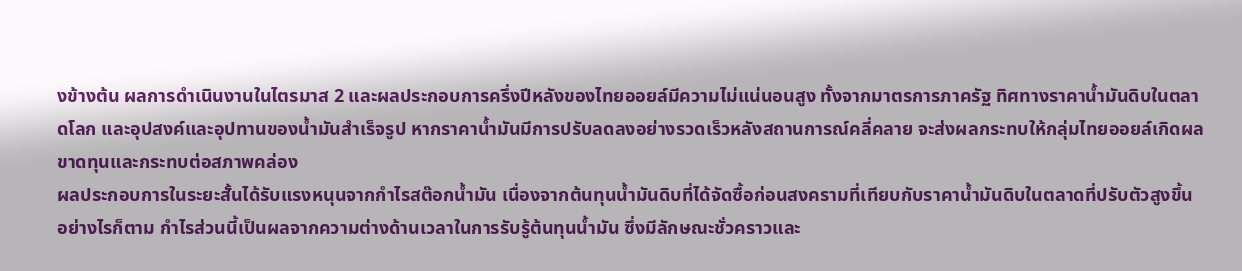งข้างต้น ผลการดําเนินงานในไตรมาส 2 และผลประกอบการครึ่งปีหลังของไทยออยล์มีความไม่แน่นอนสูง ทั้งจากมาตรการภาครัฐ ทิศทางราคานํ้ามันดิบในตลาดโลก และอุปสงค์และอุปทานของนํ้ามันสําเร็จรูป หากราคานํ้ามันมีการปรับลดลงอย่างรวดเร็วหลังสถานการณ์คลี่คลาย จะส่งผลกระทบให้กลุ่มไทยออยล์เกิดผลขาดทุนและกระทบต่อสภาพคล่อง
ผลประกอบการในระยะสั้นได้รับแรงหนุนจากกําไรสต๊อกนํ้ามัน เนื่องจากต้นทุนนํ้ามันดิบที่ได้จัดซื้อก่อนสงครามที่เทียบกับราคานํ้ามันดิบในตลาดที่ปรับตัวสูงขึ้น อย่างไรก็ตาม กําไรส่วนนี้เป็นผลจากความต่างด้านเวลาในการรับรู้ต้นทุนนํ้ามัน ซึ่งมีลักษณะชั่วคราวและ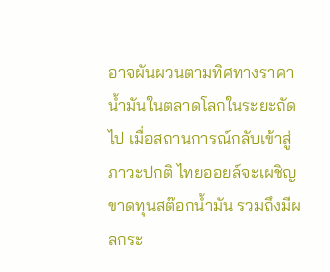อาจผันผวนตามทิศทางราคานํ้ามันในตลาดโลกในระยะถัดไป เมื่อสถานการณ์กลับเข้าสู่ภาวะปกติ ไทยออยล์จะเผชิญขาดทุนสต๊อกนํ้ามัน รวมถึงมีผลกระ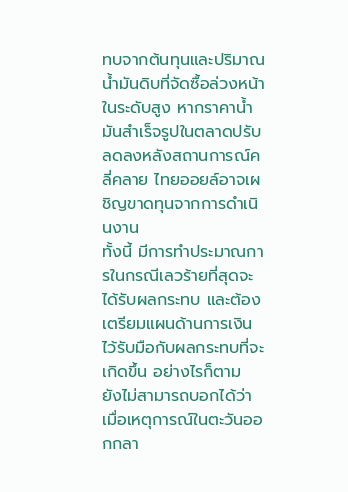ทบจากต้นทุนและปริมาณนํ้ามันดิบที่จัดซื้อล่วงหน้าในระดับสูง หากราคานํ้ามันสําเร็จรูปในตลาดปรับลดลงหลังสถานการณ์คลี่คลาย ไทยออยล์อาจเผชิญขาดทุนจากการดําเนินงาน
ทั้งนี้ มีการทำประมาณการในกรณีเลวร้ายที่สุดจะได้รับผลกระทบ และต้องเตรียมแผนด้านการเงินไว้รับมือกับผลกระทบที่จะเกิดขึ้น อย่างไรก็ตาม ยังไม่สามารถบอกได้ว่าเมื่อเหตุการณ์ในตะวันออกกลา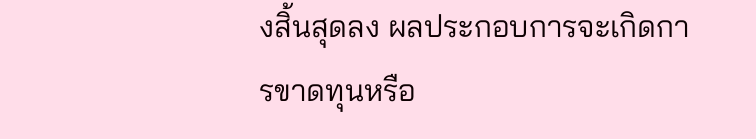งสิ้นสุดลง ผลประกอบการจะเกิดการขาดทุนหรือ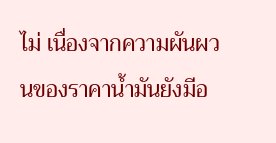ไม่ เนื่องจากความผันผวนของราคาน้ำมันยังมีอ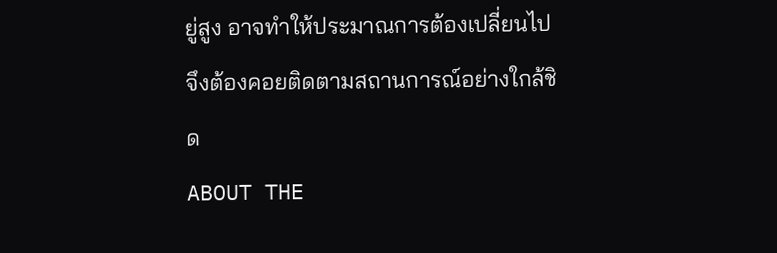ยู่สูง อาจทำให้ประมาณการต้องเปลี่ยนไป จึงต้องคอยติดตามสถานการณ์อย่างใกล้ชิด
ABOUT THE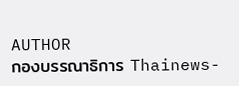AUTHOR
กองบรรณาธิการ Thainews-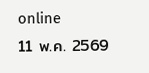online
11 พ.ค. 2569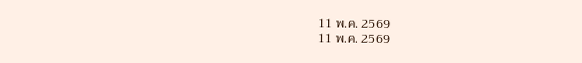11 พ.ค. 2569
11 พ.ค. 2569